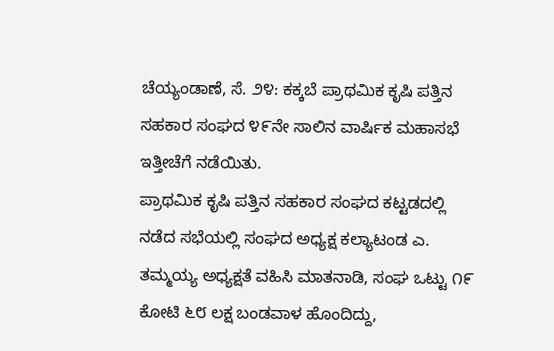ಚೆಯ್ಯಂಡಾಣೆ, ಸೆ. ೨೪: ಕಕ್ಕಬೆ ಪ್ರಾಥಮಿಕ ಕೃಷಿ ಪತ್ತಿನ ಸಹಕಾರ ಸಂಘದ ೪೯ನೇ ಸಾಲಿನ ವಾರ್ಷಿಕ ಮಹಾಸಭೆ ಇತ್ತೀಚೆಗೆ ನಡೆಯಿತು.
ಪ್ರಾಥಮಿಕ ಕೃಷಿ ಪತ್ತಿನ ಸಹಕಾರ ಸಂಘದ ಕಟ್ಟಡದಲ್ಲಿ ನಡೆದ ಸಭೆಯಲ್ಲಿ ಸಂಘದ ಅಧ್ಯಕ್ಷ ಕಲ್ಯಾಟಂಡ ಎ. ತಮ್ಮಯ್ಯ ಅಧ್ಯಕ್ಷತೆ ವಹಿಸಿ ಮಾತನಾಡಿ, ಸಂಘ ಒಟ್ಟು ೧೯ ಕೋಟಿ ೬೮ ಲಕ್ಷ ಬಂಡವಾಳ ಹೊಂದಿದ್ದು,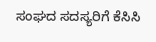ಸಂಘದ ಸದಸ್ಯರಿಗೆ ಕೆಸಿಸಿ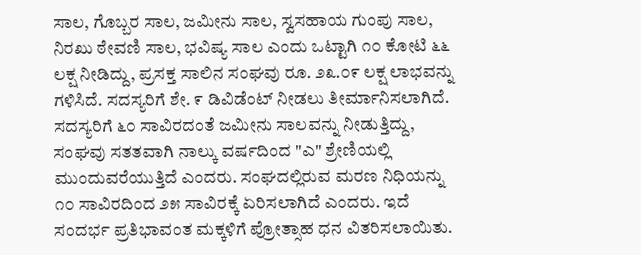ಸಾಲ, ಗೊಬ್ಬರ ಸಾಲ, ಜಮೀನು ಸಾಲ, ಸ್ವಸಹಾಯ ಗುಂಪು ಸಾಲ, ನಿರಖು ಠೇವಣಿ ಸಾಲ, ಭವಿಷ್ಯ ಸಾಲ ಎಂದು ಒಟ್ಟಾಗಿ ೧೦ ಕೋಟಿ ೬೬ ಲಕ್ಷ ನೀಡಿದ್ದು, ಪ್ರಸಕ್ತ ಸಾಲಿನ ಸಂಘವು ರೂ. ೨೩.೦೯ ಲಕ್ಷ ಲಾಭವನ್ನು ಗಳಿಸಿದೆ. ಸದಸ್ಯರಿಗೆ ಶೇ. ೯ ಡಿವಿಡೆಂಟ್ ನೀಡಲು ತೀರ್ಮಾನಿಸಲಾಗಿದೆ. ಸದಸ್ಯರಿಗೆ ೬೦ ಸಾವಿರದಂತೆ ಜಮೀನು ಸಾಲವನ್ನು ನೀಡುತ್ತಿದ್ದು, ಸಂಘವು ಸತತವಾಗಿ ನಾಲ್ಕು ವರ್ಷದಿಂದ "ಎ" ಶ್ರೇಣಿಯಲ್ಲಿ ಮುಂದುವರೆಯುತ್ತಿದೆ ಎಂದರು. ಸಂಘದಲ್ಲಿರುವ ಮರಣ ನಿಧಿಯನ್ನು ೧೦ ಸಾವಿರದಿಂದ ೨೫ ಸಾವಿರಕ್ಕೆ ಏರಿಸಲಾಗಿದೆ ಎಂದರು. ಇದೆ ಸಂದರ್ಭ ಪ್ರತಿಭಾವಂತ ಮಕ್ಕಳಿಗೆ ಪ್ರೋತ್ಸಾಹ ಧನ ವಿತರಿಸಲಾಯಿತು.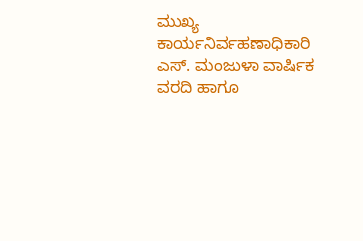ಮುಖ್ಯ ಕಾರ್ಯನಿರ್ವಹಣಾಧಿಕಾರಿ ಎಸ್. ಮಂಜುಳಾ ವಾರ್ಷಿಕ ವರದಿ ಹಾಗೂ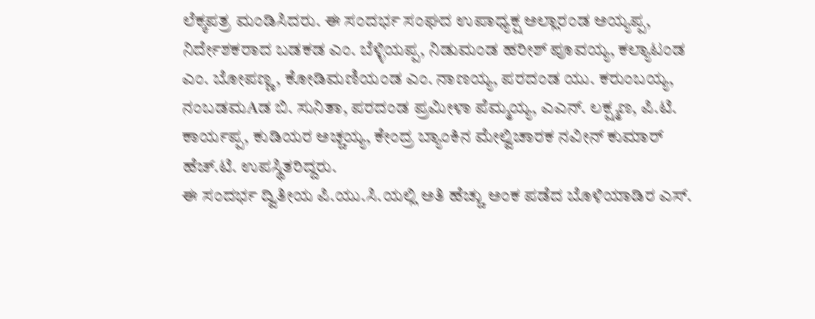ಲೆಕ್ಕಪತ್ರ ಮಂಡಿಸಿದರು. ಈ ಸಂದರ್ಭ ಸಂಘದ ಉಪಾಧ್ಯಕ್ಷ ಅಲ್ಲಾರಂಡ ಅಯ್ಯಪ್ಪ, ನಿರ್ದೇಶಕರಾದ ಬಡಕಡ ಎಂ. ಬೆಳ್ಳಿಯಪ್ಪ, ನಿಡುಮಂಡ ಹರೀಶ್ ಪೂವಯ್ಯ, ಕಲ್ಯಾಟಂಡ ಎಂ. ಬೋಪಣ್ಣ, ಕೋಡಿಮಣಿಯಂಡ ಎಂ. ನಾಣಯ್ಯ, ಪರದಂಡ ಯು. ಕರುಂಬಯ್ಯ, ನಂಬಡಮAಡ ಬಿ. ಸುನಿತಾ, ಪರದಂಡ ಪ್ರಮೀಳಾ ಪೆಮ್ಮಯ್ಯ, ಎಎನ್. ಲಕ್ಷ್ಮಣ, ಪಿ.ಟಿ. ಕಾರ್ಯಪ್ಪ, ಕುಡಿಯರ ಅಚ್ಚಯ್ಯ, ಕೇಂದ್ರ ಬ್ಯಾಂಕಿನ ಮೇಲ್ವಿಚಾರಕ ನವೀನ್ ಕುಮಾರ್ ಹೆಚ್.ಟಿ. ಉಪಸ್ಥಿತರಿದ್ದರು.
ಈ ಸಂದರ್ಭ ದ್ವಿತೀಯ ಪಿ.ಯು.ಸಿ.ಯಲ್ಲಿ ಅತಿ ಹೆಚ್ಚು ಅಂಕ ಪಡೆದ ಬೊಳಿಯಾಡಿರ ಎಸ್.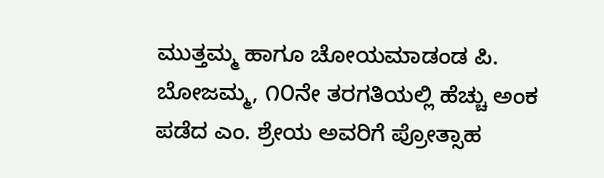ಮುತ್ತಮ್ಮ ಹಾಗೂ ಚೋಯಮಾಡಂಡ ಪಿ. ಬೋಜಮ್ಮ, ೧೦ನೇ ತರಗತಿಯಲ್ಲಿ ಹೆಚ್ಚು ಅಂಕ ಪಡೆದ ಎಂ. ಶ್ರೇಯ ಅವರಿಗೆ ಪ್ರೋತ್ಸಾಹ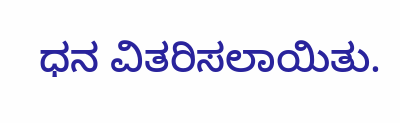ಧನ ವಿತರಿಸಲಾಯಿತು.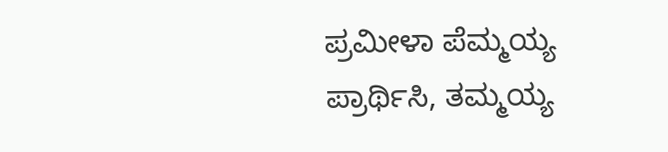ಪ್ರಮೀಳಾ ಪೆಮ್ಮಯ್ಯ ಪ್ರಾರ್ಥಿಸಿ, ತಮ್ಮಯ್ಯ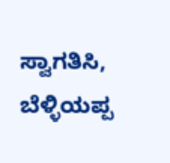ಸ್ವಾಗತಿಸಿ, ಬೆಳ್ಳಿಯಪ್ಪ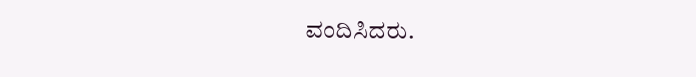ವಂದಿಸಿದರು.